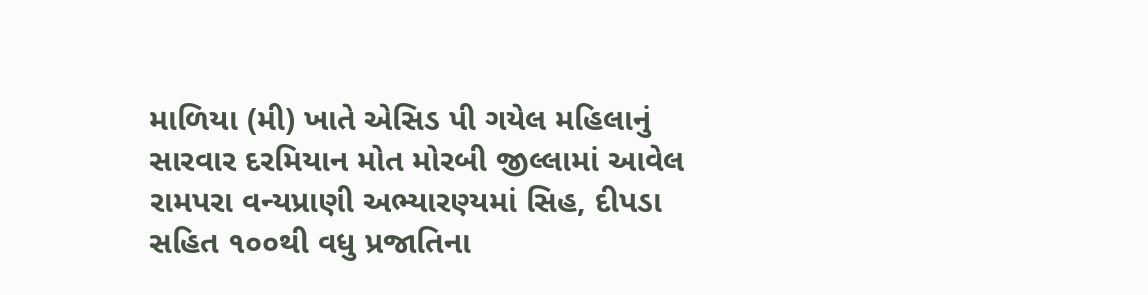માળિયા (મી) ખાતે એસિડ પી ગયેલ મહિલાનું સારવાર દરમિયાન મોત મોરબી જીલ્લામાં આવેલ રામપરા વન્યપ્રાણી અભ્યારણ્યમાં સિહ, દીપડા સહિત ૧૦૦થી વધુ પ્રજાતિના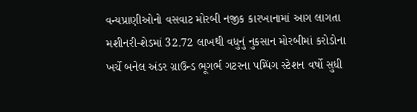વન્યપ્રાણીઓનો વસવાટ મોરબી નજીક કારખાનામાં આગ લાગતા મશીનરી-શેડમાં 32.72 લાખથી વધુનું નુકસાન મોરબીમાં કરોડોના ખર્ચે બનેલ અંડર ગ્રાઉન્ડ ભૂગર્ભ ગટરના પમ્પિંગ સ્ટેશન વર્ષો સુધી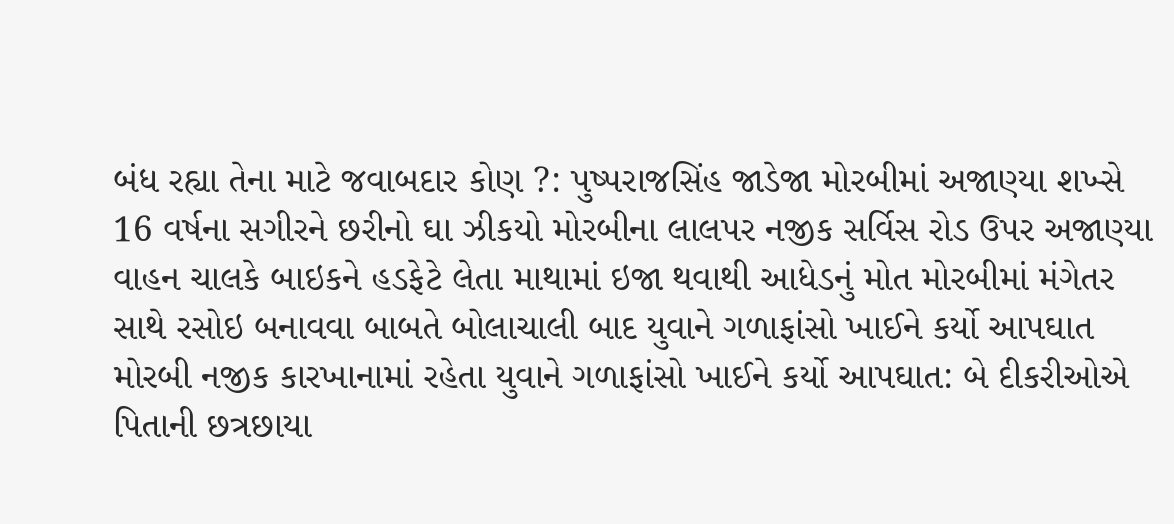બંધ રહ્યા તેના માટે જવાબદાર કોણ ?: પુષ્પરાજસિંહ જાડેજા મોરબીમાં અજાણ્યા શખ્સે 16 વર્ષના સગીરને છરીનો ઘા ઝીકયો મોરબીના લાલપર નજીક સર્વિસ રોડ ઉપર અજાણ્યા વાહન ચાલકે બાઇકને હડફેટે લેતા માથામાં ઇજા થવાથી આધેડનું મોત મોરબીમાં મંગેતર સાથે રસોઇ બનાવવા બાબતે બોલાચાલી બાદ યુવાને ગળાફાંસો ખાઈને કર્યો આપઘાત મોરબી નજીક કારખાનામાં રહેતા યુવાને ગળાફાંસો ખાઈને કર્યો આપઘાત: બે દીકરીઓએ પિતાની છત્રછાયા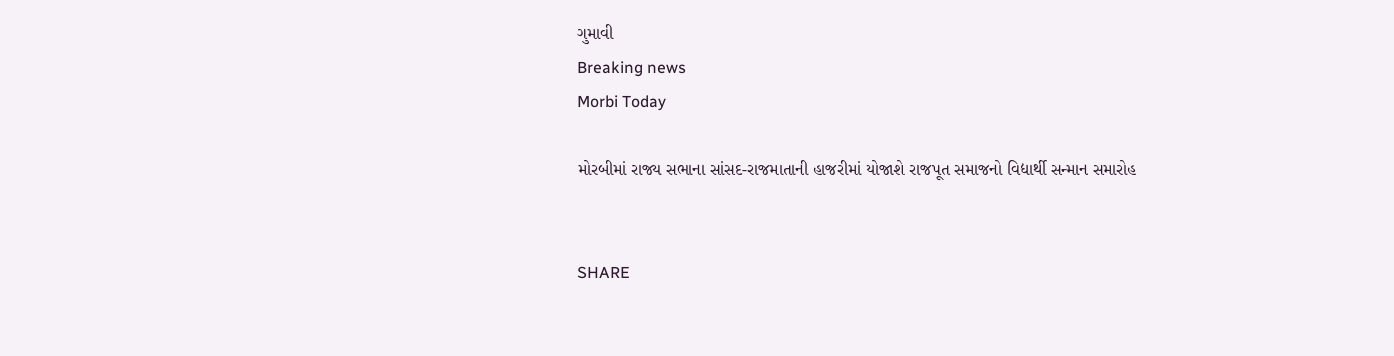ગુમાવી
Breaking news
Morbi Today

મોરબીમાં રાજ્ય સભાના સાંસદ-રાજમાતાની હાજરીમાં યોજાશે રાજપૂત સમાજનો વિદ્યાર્થી સન્માન સમારોહ


SHARE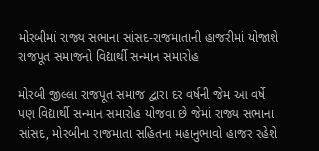મોરબીમાં રાજ્ય સભાના સાંસદ-રાજમાતાની હાજરીમાં યોજાશે રાજપૂત સમાજનો વિદ્યાર્થી સન્માન સમારોહ

મોરબી જીલ્લા રાજપૂત સમાજ દ્વારા દર વર્ષની જેમ આ વર્ષે પણ વિદ્યાર્થી સન્માન સમારોહ યોજવા છે જેમાં રાજ્ય સભાના સાંસદ, મોરબીના રાજમાતા સહિતના મહાનુભાવો હાજર રહેશે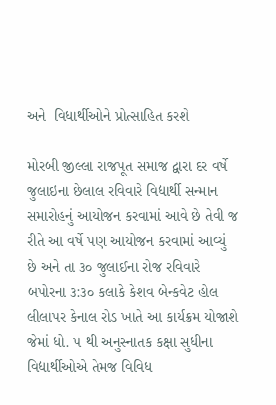અને  વિધાર્થીઓને પ્રોત્સાહિત કરશે

મોરબી જીલ્લા રાજપૂત સમાજ દ્વારા દર વર્ષે જુલાઇના છેલાલ રવિવારે વિદ્યાર્થી સન્માન સમારોહનું આયોજન કરવામાં આવે છે તેવી જ રીતે આ વર્ષે પણ આયોજન કરવામાં આવ્યું છે અને તા ૩૦ જુલાઈના રોજ રવિવારે બપોરના ૩:૩૦ કલાકે કેશવ બેન્કવેટ હોલ લીલાપર કેનાલ રોડ ખાતે આ કાર્યક્રમ યોજાશે જેમાં ધો. ૫ થી અનુસ્નાતક કક્ષા સુધીના વિદ્યાર્થીઓએ તેમજ વિવિધ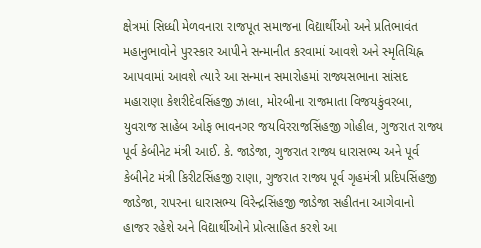ક્ષેત્રમાં સિધ્ધી મેળવનારા રાજપૂત સમાજના વિદ્યાર્થીઓ અને પ્રતિભાવંત મહાનુભાવોને પુરસ્કાર આપીને સન્માનીત કરવામાં આવશે અને સ્મૃતિચિહ્ન આપવામાં આવશે ત્યારે આ સન્માન સમારોહમાં રાજ્યસભાના સાંસદ મહારાણા કેશરીદેવસિંહજી ઝાલા, મોરબીના રાજમાતા વિજયકુંવરબા, યુવરાજ સાહેબ ઓફ ભાવનગર જયવિરરાજસિંહજી ગોહીલ, ગુજરાત રાજ્ય પૂર્વ કેબીનેટ મંત્રી આઈ. કે. જાડેજા, ગુજરાત રાજ્ય ધારાસભ્ય અને પૂર્વ કેબીનેટ મંત્રી કિરીટસિંહજી રાણા, ગુજરાત રાજ્ય પૂર્વ ગૃહમંત્રી પ્રદિપસિંહજી જાડેજા, રાપરના ધારાસભ્ય વિરેન્દ્રસિંહજી જાડેજા સહીતના આગેવાનો હાજર રહેશે અને વિદ્યાર્થીઓને પ્રોત્સાહિત કરશે આ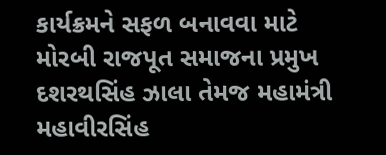કાર્યક્રમને સફળ બનાવવા માટે મોરબી રાજપૂત સમાજના પ્રમુખ દશરથસિંહ ઝાલા તેમજ મહામંત્રી મહાવીરસિંહ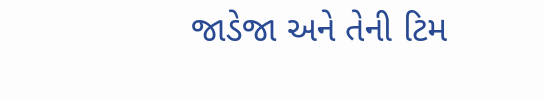જાડેજા અને તેની ટિમ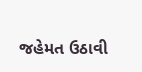જહેમત ઉઠાવી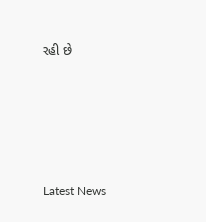રહી છે






Latest News